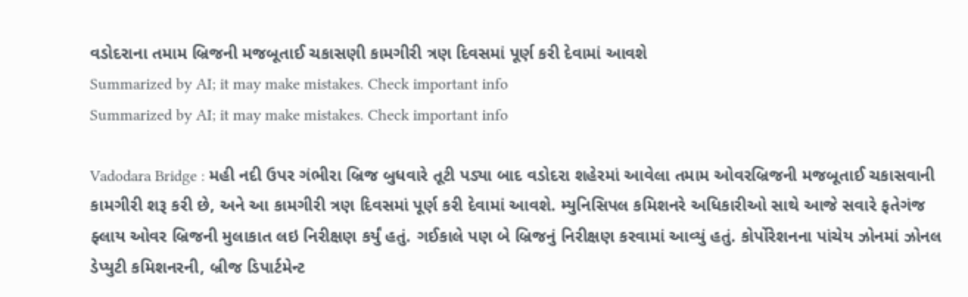વડોદરાના તમામ બ્રિજની મજબૂતાઈ ચકાસણી કામગીરી ત્રણ દિવસમાં પૂર્ણ કરી દેવામાં આવશે
Summarized by AI; it may make mistakes. Check important info
Summarized by AI; it may make mistakes. Check important info

Vadodara Bridge : મહી નદી ઉપર ગંભીરા બ્રિજ બુધવારે તૂટી પડ્યા બાદ વડોદરા શહેરમાં આવેલા તમામ ઓવરબ્રિજની મજબૂતાઈ ચકાસવાની કામગીરી શરૂ કરી છે, અને આ કામગીરી ત્રણ દિવસમાં પૂર્ણ કરી દેવામાં આવશે. મ્યુનિસિપલ કમિશનરે અધિકારીઓ સાથે આજે સવારે ફતેગંજ ફ્લાય ઓવર બ્રિજની મુલાકાત લઇ નિરીક્ષણ કર્યું હતું. ગઈકાલે પણ બે બ્રિજનું નિરીક્ષણ કરવામાં આવ્યું હતું. કોર્પોરેશનના પાંચેય ઝોનમાં ઝોનલ ડેપ્યુટી કમિશનરની, બ્રીજ ડિપાર્ટમેન્ટ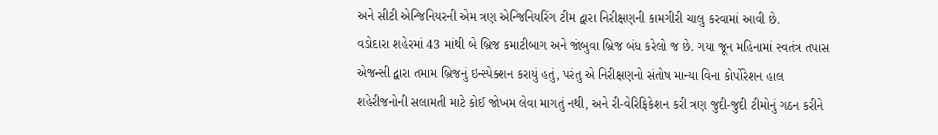અને સીટી એન્જિનિયરની એમ ત્રણ એન્જિનિયરિંગ ટીમ દ્વારા નિરીક્ષણની કામગીરી ચાલુ કરવામાં આવી છે.
વડોદારા શહેરમાં 43 માંથી બે બ્રિજ કમાટીબાગ અને જાંબુવા બ્રિજ બંધ કરેલો જ છે. ગયા જૂન મહિનામાં સ્વતંત્ર તપાસ એજન્સી દ્વારા તમામ બ્રિજનું ઇન્સ્પેક્શન કરાયું હતું, પરંતુ એ નિરીક્ષણનો સંતોષ માન્યા વિના કોર્પોરેશન હાલ શહેરીજનોની સલામતી માટે કોઈ જોખમ લેવા માગતું નથી, અને રી-વેરિફિકેશન કરી ત્રણ જુદી-જુદી ટીમોનું ગઠન કરીને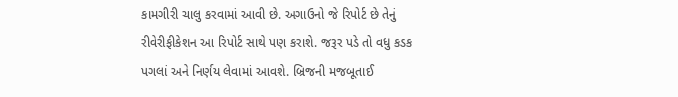કામગીરી ચાલુ કરવામાં આવી છે. અગાઉનો જે રિપોર્ટ છે તેનું રીવેરીફીકેશન આ રિપોર્ટ સાથે પણ કરાશે. જરૂર પડે તો વધુ કડક પગલાં અને નિર્ણય લેવામાં આવશે. બ્રિજની મજબૂતાઈ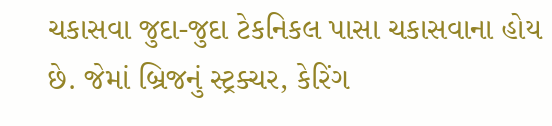ચકાસવા જુદા-જુદા ટેકનિકલ પાસા ચકાસવાના હોય છે. જેમાં બ્રિજનું સ્ટ્રક્ચર, કેરિંગ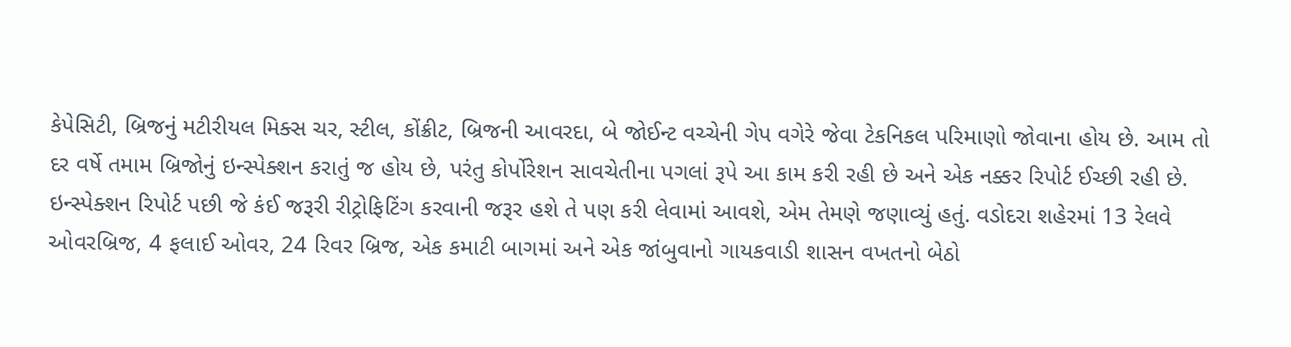કેપેસિટી, બ્રિજનું મટીરીયલ મિક્સ ચર, સ્ટીલ, કોંક્રીટ, બ્રિજની આવરદા, બે જોઈન્ટ વચ્ચેની ગેપ વગેરે જેવા ટેકનિકલ પરિમાણો જોવાના હોય છે. આમ તો દર વર્ષે તમામ બ્રિજોનું ઇન્સ્પેક્શન કરાતું જ હોય છે, પરંતુ કોર્પોરેશન સાવચેતીના પગલાં રૂપે આ કામ કરી રહી છે અને એક નક્કર રિપોર્ટ ઈચ્છી રહી છે. ઇન્સ્પેક્શન રિપોર્ટ પછી જે કંઈ જરૂરી રીટ્રોફિટિંગ કરવાની જરૂર હશે તે પણ કરી લેવામાં આવશે, એમ તેમણે જણાવ્યું હતું. વડોદરા શહેરમાં 13 રેલવે ઓવરબ્રિજ, 4 ફલાઈ ઓવર, 24 રિવર બ્રિજ, એક કમાટી બાગમાં અને એક જાંબુવાનો ગાયકવાડી શાસન વખતનો બેઠો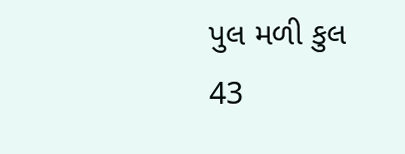પુલ મળી કુલ 43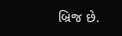બ્રિજ છે.